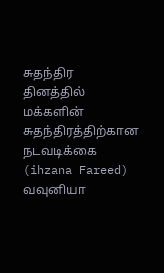சுதந்திர தினத்தில் மக்களின் சுதந்திரத்திற்கான நடவடிக்கை
(ihzana Fareed)
வவுனியா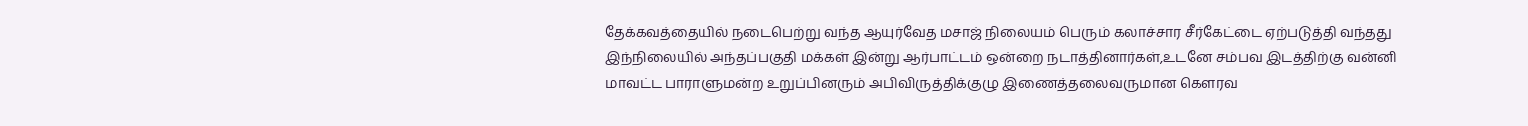தேக்கவத்தையில் நடைபெற்று வந்த ஆயுர்வேத மசாஜ் நிலையம் பெரும் கலாச்சார சீர்கேட்டை ஏற்படுத்தி வந்தது
இந்நிலையில் அந்தப்பகுதி மக்கள் இன்று ஆர்பாட்டம் ஒன்றை நடாத்தினார்கள்,உடனே சம்பவ இடத்திற்கு வன்னி மாவட்ட பாராளுமன்ற உறுப்பினரும் அபிவிருத்திக்குழு இணைத்தலைவருமான கௌரவ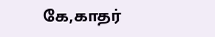கே,காதர்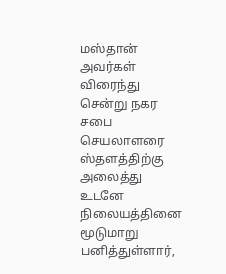மஸ்தான் அவர்கள் விரைந்து சென்று நகர சபை செயலாளரை ஸ்தளத்திற்கு அலைத்து உடனே நிலையத்தினை மூடுமாறு பனித்துள்ளார்,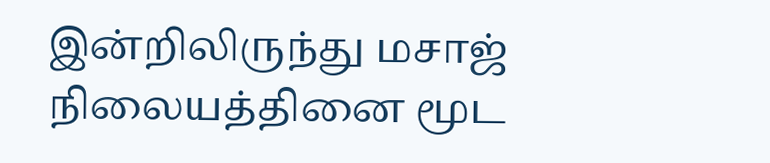இன்றிலிருந்து மசாஜ் நிலையத்தினை மூட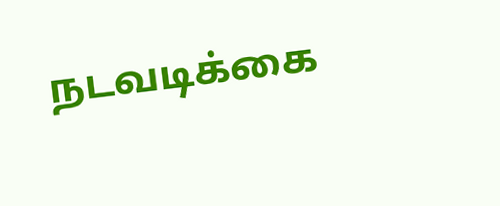நடவடிக்கை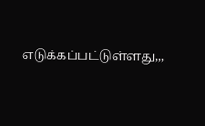எடுக்கப்பட்டுள்ளது,,,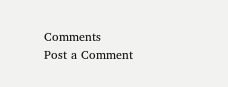Comments
Post a Comment